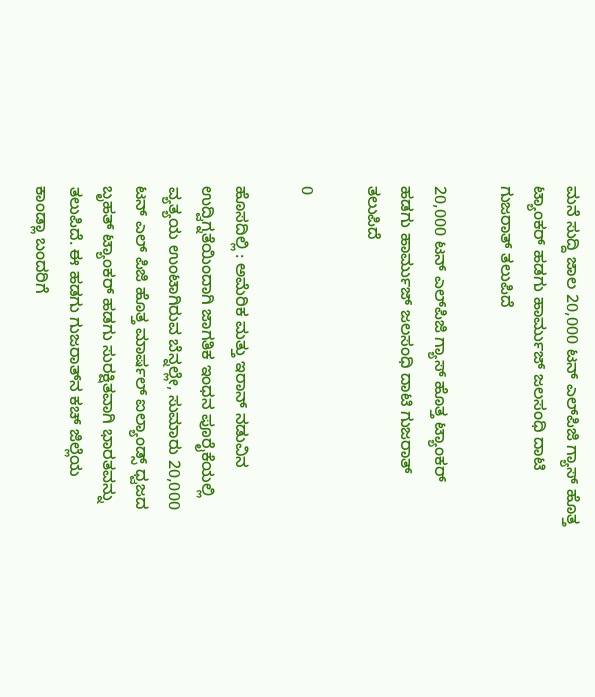ಮನೆ ಸುದ್ದಿ ಜಾಲ 20,000 ಟನ್ ಎಲ್‌ಪಿಜಿ ಗ್ಯಾಸ್ ಹೊತ್ತ ಟ್ಯಾಂಕರ್ ಹಡಗು ಹಾರ್ಮುಜ್ ಜಲಸಂಧಿ ದಾಟಿ ಗುಜರಾತ್ ತಲುಪಿದೆ

20,000 ಟನ್ ಎಲ್‌ಪಿಜಿ ಗ್ಯಾಸ್ ಹೊತ್ತ ಟ್ಯಾಂಕರ್ ಹಡಗು ಹಾರ್ಮುಜ್ ಜಲಸಂಧಿ ದಾಟಿ ಗುಜರಾತ್ ತಲುಪಿದೆ

0

ಹೊಸದಿಲ್ಲಿ : ಅಮೆರಿಕ ಮತ್ತು ಇರಾನ್ ನಡುವಿನ ಉದ್ವಿಗ್ನತೆಯಿಂದಾಗಿ ಜಾಗತಿಕ ಇಂಧನ ಪೂರೈಕೆಯಲ್ಲಿ ವ್ಯತ್ಯಯ ಉಂಟಾಗಿರುವ ಬೆನ್ನಲ್ಲೇ, ಸುಮಾರು 20,000 ಟನ್ ಎಲ್ ಪಿಜಿ ಹೊತ್ತ ಮಾರ್ಷಲ್ ಐಲ್ಯಾಂಡ್ಸ್ ಧ್ವಜದ ಬೃಹತ್ ಟ್ಯಾಂಕ‌ರ್ ಹಡಗು ಸುರಕ್ಷಿತವಾಗಿ ಭಾರತವನ್ನು ತಲುಪಿದೆ. ಈ ಹಡಗು ಗುಜರಾತ್‌ನ ಕಚ್ ಜಿಲ್ಲೆಯ ಕಾಂಡ್ಲಾ ಬಂದರಿಗೆ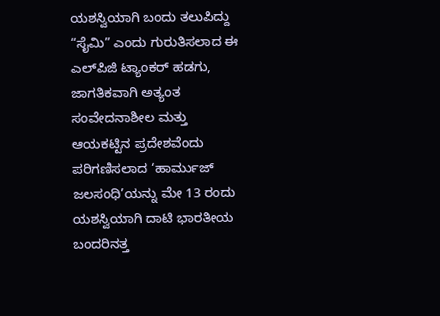ಯಶಸ್ವಿಯಾಗಿ ಬಂದು ತಲುಪಿದ್ದು  “ಸೈಮಿ” ಎಂದು ಗುರುತಿಸಲಾದ ಈ ಎಲ್‌ಪಿಜಿ ಟ್ಯಾಂಕ‌ರ್ ಹಡಗು, ಜಾಗತಿಕವಾಗಿ ಅತ್ಯಂತ ಸಂವೇದನಾಶೀಲ ಮತ್ತು ಆಯಕಟ್ಟಿನ ಪ್ರದೇಶವೆಂದು ಪರಿಗಣಿಸಲಾದ ‘ಹಾರ್ಮುಜ್ ಜಲಸಂಧಿ’ಯನ್ನು ಮೇ 13 ರಂದು ಯಶಸ್ವಿಯಾಗಿ ದಾಟಿ ಭಾರತೀಯ ಬಂದರಿನತ್ತ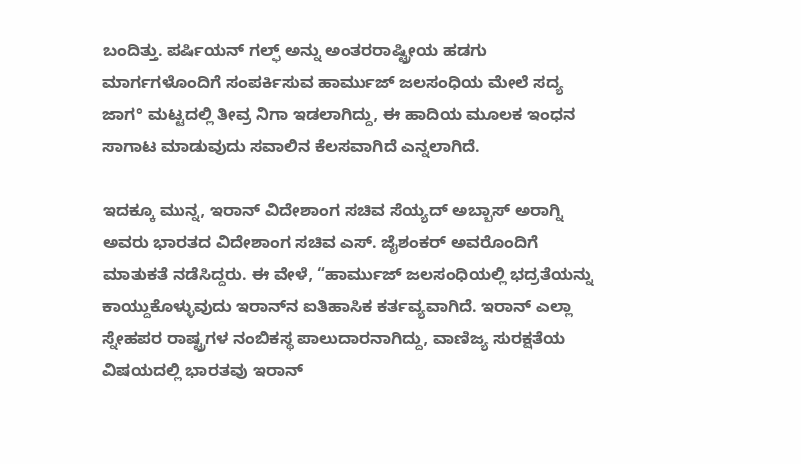ಬಂದಿತ್ತು. ಪರ್ಷಿಯನ್ ಗಲ್ಫ್ ಅನ್ನು ಅಂತರರಾಷ್ಟ್ರೀಯ ಹಡಗು ಮಾರ್ಗಗಳೊಂದಿಗೆ ಸಂಪರ್ಕಿಸುವ ಹಾರ್ಮುಜ್ ಜಲಸಂಧಿಯ ಮೇಲೆ ಸದ್ಯ ಜಾಗ° ಮಟ್ಟದಲ್ಲಿ ತೀವ್ರ ನಿಗಾ ಇಡಲಾಗಿದ್ದು, ಈ ಹಾದಿಯ ಮೂಲಕ ಇಂಧನ ಸಾಗಾಟ ಮಾಡುವುದು ಸವಾಲಿನ ಕೆಲಸವಾಗಿದೆ ಎನ್ನಲಾಗಿದೆ.

ಇದಕ್ಕೂ ಮುನ್ನ, ಇರಾನ್ ವಿದೇಶಾಂಗ ಸಚಿವ ಸೆಯ್ಯದ್ ಅಬ್ಬಾಸ್ ಅರಾಗ್ನಿ ಅವರು ಭಾರತದ ವಿದೇಶಾಂಗ ಸಚಿವ ಎಸ್. ಜೈಶಂಕರ್ ಅವರೊಂದಿಗೆ ಮಾತುಕತೆ ನಡೆಸಿದ್ದರು. ಈ ವೇಳೆ, “ಹಾರ್ಮುಜ್ ಜಲಸಂಧಿಯಲ್ಲಿ ಭದ್ರತೆಯನ್ನು ಕಾಯ್ದುಕೊಳ್ಳುವುದು ಇರಾನ್‌ನ ಐತಿಹಾಸಿಕ ಕರ್ತವ್ಯವಾಗಿದೆ. ಇರಾನ್ ಎಲ್ಲಾ ಸ್ನೇಹಪರ ರಾಷ್ಟ್ರಗಳ ನಂಬಿಕಸ್ಥ ಪಾಲುದಾರನಾಗಿದ್ದು, ವಾಣಿಜ್ಯ ಸುರಕ್ಷತೆಯ ವಿಷಯದಲ್ಲಿ ಭಾರತವು ಇರಾನ್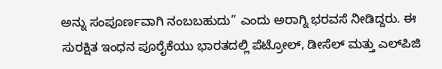ಅನ್ನು ಸಂಪೂರ್ಣವಾಗಿ ನಂಬಬಹುದು” ಎಂದು ಅರಾಗ್ನಿ ಭರವಸೆ ನೀಡಿದ್ದರು. ಈ ಸುರಕ್ಷಿತ ಇಂಧನ ಪೂರೈಕೆಯು ಭಾರತದಲ್ಲಿ ಪೆಟ್ರೋಲ್, ಡೀಸೆಲ್‌ ಮತ್ತು ಎಲ್‌ಪಿಜಿ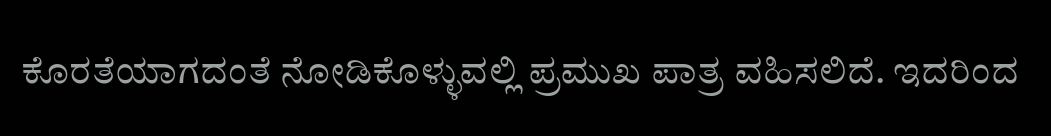ಕೊರತೆಯಾಗದಂತೆ ನೋಡಿಕೊಳ್ಳುವಲ್ಲಿ ಪ್ರಮುಖ ಪಾತ್ರ ವಹಿಸಲಿದೆ. ಇದರಿಂದ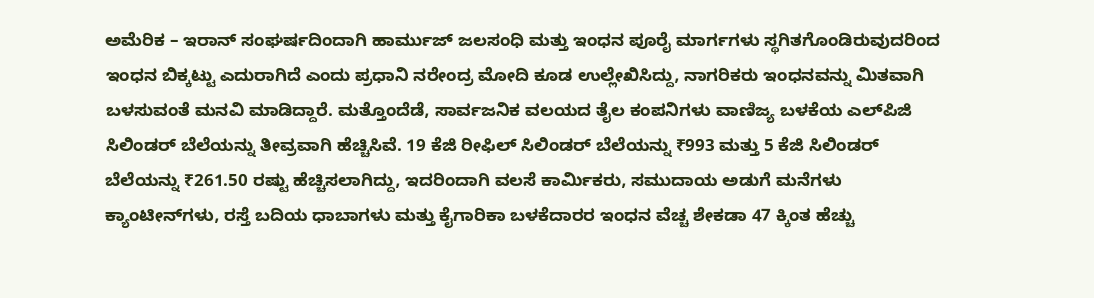ಅಮೆರಿಕ – ಇರಾನ್ ಸಂಘರ್ಷದಿಂದಾಗಿ ಹಾರ್ಮುಜ್ ಜಲಸಂಧಿ ಮತ್ತು ಇಂಧನ ಪೂರೈ ಮಾರ್ಗಗಳು ಸ್ಥಗಿತಗೊಂಡಿರುವುದರಿಂದ ಇಂಧನ ಬಿಕ್ಕಟ್ಟು ಎದುರಾಗಿದೆ ಎಂದು ಪ್ರಧಾನಿ ನರೇಂದ್ರ ಮೋದಿ ಕೂಡ ಉಲ್ಲೇಖಿಸಿದ್ದು, ನಾಗರಿಕರು ಇಂಧನವನ್ನು ಮಿತವಾಗಿ ಬಳಸುವಂತೆ ಮನವಿ ಮಾಡಿದ್ದಾರೆ. ಮತ್ತೊಂದೆಡೆ, ಸಾರ್ವಜನಿಕ ವಲಯದ ತೈಲ ಕಂಪನಿಗಳು ವಾಣಿಜ್ಯ ಬಳಕೆಯ ಎಲ್‌ಪಿಜಿ ಸಿಲಿಂಡ‌ರ್ ಬೆಲೆಯನ್ನು ತೀವ್ರವಾಗಿ ಹೆಚ್ಚಿಸಿವೆ. 19 ಕೆಜಿ ರೀಫಿಲ್ ಸಿಲಿಂಡರ್ ಬೆಲೆಯನ್ನು ₹993 ಮತ್ತು 5 ಕೆಜಿ ಸಿಲಿಂಡ‌ರ್ ಬೆಲೆಯನ್ನು ₹261.50 ರಷ್ಟು ಹೆಚ್ಚಿಸಲಾಗಿದ್ದು, ಇದರಿಂದಾಗಿ ವಲಸೆ ಕಾರ್ಮಿಕರು, ಸಮುದಾಯ ಅಡುಗೆ ಮನೆಗಳು ಕ್ಯಾಂಟೀನ್‌ಗಳು, ರಸ್ತೆ ಬದಿಯ ಧಾಬಾಗಳು ಮತ್ತು ಕೈಗಾರಿಕಾ ಬಳಕೆದಾರರ ಇಂಧನ ವೆಚ್ಚ ಶೇಕಡಾ 47 ಕ್ಕಿಂತ ಹೆಚ್ಚು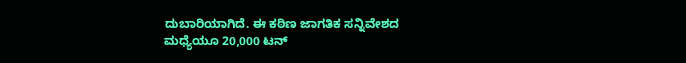ದುಬಾರಿಯಾಗಿದೆ. ಈ ಕಠಿಣ ಜಾಗತಿಕ ಸನ್ನಿವೇಶದ ಮಧ್ಯೆಯೂ 20,000 ಟನ್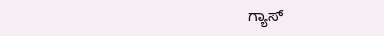ಗ್ಯಾಸ್‌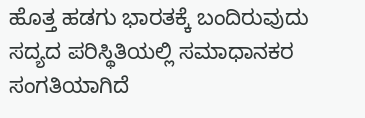ಹೊತ್ತ ಹಡಗು ಭಾರತಕ್ಕೆ ಬಂದಿರುವುದು ಸದ್ಯದ ಪರಿಸ್ಥಿತಿಯಲ್ಲಿ ಸಮಾಧಾನಕರ ಸಂಗತಿಯಾಗಿದೆ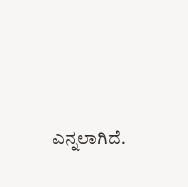ಎನ್ನಲಾಗಿದೆ.